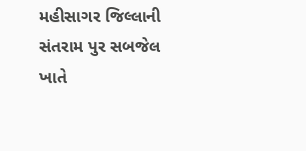મહીસાગર જિલ્લાની સંતરામ પુર સબજેલ ખાતે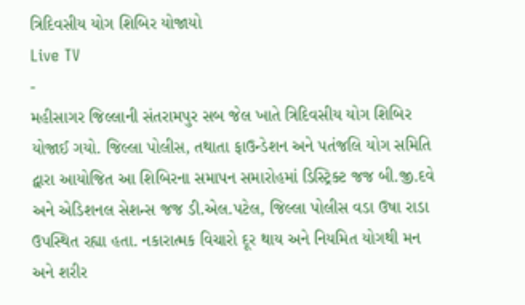ત્રિદિવસીય યોગ શિબિર યોજાયો
Live TV
-
મહીસાગર જિલ્લાની સંતરામપુર સબ જેલ ખાતે ત્રિદિવસીય યોગ શિબિર યોજાઈ ગયો. જિલ્લા પોલીસ, તથાતા ફાઉન્ડેશન અને પતંજલિ યોગ સમિતિ દ્વારા આયોજિત આ શિબિરના સમાપન સમારોહમાં ડિસ્ટ્રિક્ટ જજ બી.જી.દવે અને એડિશનલ સેશન્સ જજ ડી.એલ.પટેલ, જિલ્લા પોલીસ વડા ઉષા રાડા ઉપસ્થિત રહ્યા હતા. નકારાત્મક વિચારો દૂર થાય અને નિયમિત યોગથી મન અને શરીર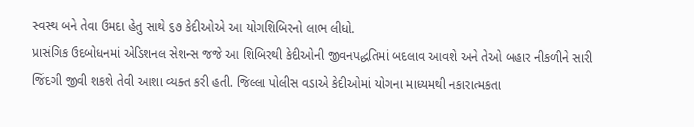સ્વસ્થ બને તેવા ઉમદા હેતુ સાથે ૬૭ કેદીઓએ આ યોગશિબિરનો લાભ લીધો.
પ્રાસંગિક ઉદબોધનમાં એડિશનલ સેશન્સ જજે આ શિબિરથી કેદીઓની જીવનપદ્ધતિમાં બદલાવ આવશે અને તેઓ બહાર નીકળીને સારી જિંદગી જીવી શકશે તેવી આશા વ્યક્ત કરી હતી. જિલ્લા પોલીસ વડાએ કેદીઓમાં યોગના માધ્યમથી નકારાત્મકતા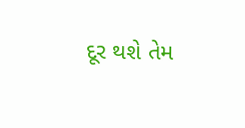દૂર થશે તેમ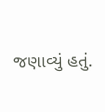જણાવ્યું હતું.